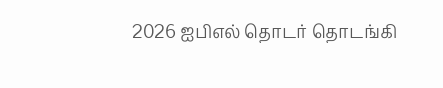2026 ஐபிஎல் தொடர் தொடங்கி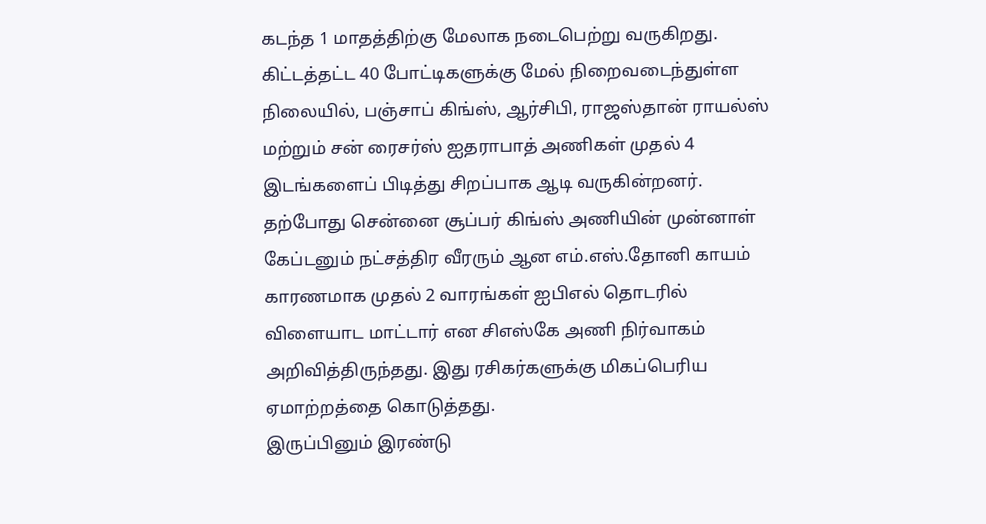கடந்த 1 மாதத்திற்கு மேலாக நடைபெற்று வருகிறது. கிட்டத்தட்ட 40 போட்டிகளுக்கு மேல் நிறைவடைந்துள்ள நிலையில், பஞ்சாப் கிங்ஸ், ஆர்சிபி, ராஜஸ்தான் ராயல்ஸ் மற்றும் சன் ரைசர்ஸ் ஐதராபாத் அணிகள் முதல் 4 இடங்களைப் பிடித்து சிறப்பாக ஆடி வருகின்றனர்.
தற்போது சென்னை சூப்பர் கிங்ஸ் அணியின் முன்னாள் கேப்டனும் நட்சத்திர வீரரும் ஆன எம்.எஸ்.தோனி காயம் காரணமாக முதல் 2 வாரங்கள் ஐபிஎல் தொடரில் விளையாட மாட்டார் என சிஎஸ்கே அணி நிர்வாகம் அறிவித்திருந்தது. இது ரசிகர்களுக்கு மிகப்பெரிய ஏமாற்றத்தை கொடுத்தது.
இருப்பினும் இரண்டு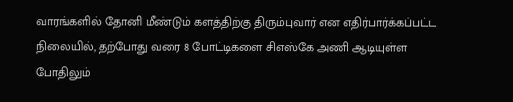வாரங்களில் தோனி மீண்டும் களத்திற்கு திரும்புவார் என எதிர்பார்க்கப்பட்ட நிலையில், தற்போது வரை 8 போட்டிகளை சிஎஸ்கே அணி ஆடியுள்ள போதிலும்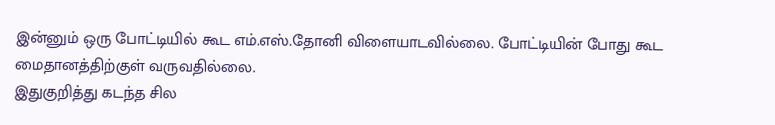இன்னும் ஒரு போட்டியில் கூட எம்.எஸ்.தோனி விளையாடவில்லை. போட்டியின் போது கூட மைதானத்திற்குள் வருவதில்லை.
இதுகுறித்து கடந்த சில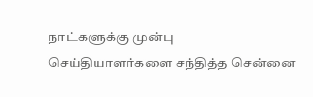நாட்களுக்கு முன்பு செய்தியாளர்களை சந்தித்த சென்னை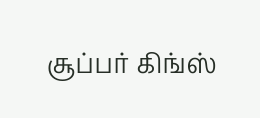சூப்பர் கிங்ஸ்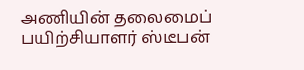அணியின் தலைமைப் பயிற்சியாளர் ஸ்டீபன்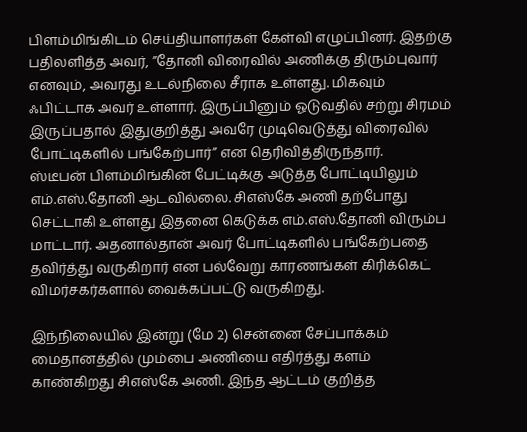பிளம்மிங்கிடம் செய்தியாளர்கள் கேள்வி எழுப்பினர். இதற்கு பதிலளித்த அவர், ”தோனி விரைவில் அணிக்கு திரும்புவார் எனவும், அவரது உடல்நிலை சீராக உள்ளது. மிகவும் ஃபிட்டாக அவர் உள்ளார். இருப்பினும் ஓடுவதில் சற்று சிரமம் இருப்பதால் இதுகுறித்து அவரே முடிவெடுத்து விரைவில் போட்டிகளில் பங்கேற்பார்” என தெரிவித்திருந்தார்.
ஸ்டீபன் பிளம்மிங்கின் பேட்டிக்கு அடுத்த போட்டியிலும் எம்.எஸ்.தோனி ஆடவில்லை. சிஎஸ்கே அணி தற்போது செட்டாகி உள்ளது இதனை கெடுக்க எம்.எஸ்.தோனி விரும்ப மாட்டார். அதனால்தான் அவர் போட்டிகளில் பங்கேற்பதை தவிர்த்து வருகிறார் என பல்வேறு காரணங்கள் கிரிக்கெட் விமர்சகர்களால் வைக்கப்பட்டு வருகிறது.

இந்நிலையில் இன்று (மே 2) சென்னை சேப்பாக்கம் மைதானத்தில் மும்பை அணியை எதிர்த்து களம் காண்கிறது சிஎஸ்கே அணி. இந்த ஆட்டம் குறித்த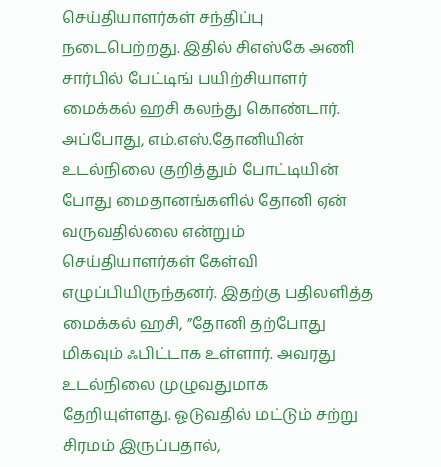செய்தியாளர்கள் சந்திப்பு நடைபெற்றது. இதில் சிஎஸ்கே அணி சார்பில் பேட்டிங் பயிற்சியாளர் மைக்கல் ஹசி கலந்து கொண்டார்.
அப்போது, எம்.எஸ்.தோனியின் உடல்நிலை குறித்தும் போட்டியின் போது மைதானங்களில் தோனி ஏன் வருவதில்லை என்றும் செய்தியாளர்கள் கேள்வி எழுப்பியிருந்தனர். இதற்கு பதிலளித்த மைக்கல் ஹசி, ”தோனி தற்போது மிகவும் ஃபிட்டாக உள்ளார். அவரது உடல்நிலை முழுவதுமாக தேறியுள்ளது. ஓடுவதில் மட்டும் சற்று சிரமம் இருப்பதால்,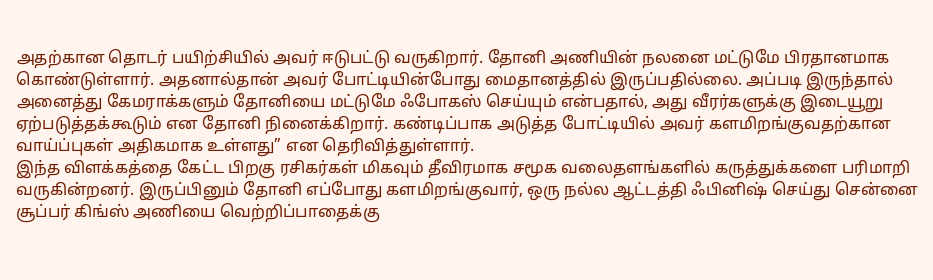அதற்கான தொடர் பயிற்சியில் அவர் ஈடுபட்டு வருகிறார். தோனி அணியின் நலனை மட்டுமே பிரதானமாக கொண்டுள்ளார். அதனால்தான் அவர் போட்டியின்போது மைதானத்தில் இருப்பதில்லை. அப்படி இருந்தால் அனைத்து கேமராக்களும் தோனியை மட்டுமே ஃபோகஸ் செய்யும் என்பதால், அது வீரர்களுக்கு இடையூறு ஏற்படுத்தக்கூடும் என தோனி நினைக்கிறார். கண்டிப்பாக அடுத்த போட்டியில் அவர் களமிறங்குவதற்கான வாய்ப்புகள் அதிகமாக உள்ளது” என தெரிவித்துள்ளார்.
இந்த விளக்கத்தை கேட்ட பிறகு ரசிகர்கள் மிகவும் தீவிரமாக சமூக வலைதளங்களில் கருத்துக்களை பரிமாறி வருகின்றனர். இருப்பினும் தோனி எப்போது களமிறங்குவார், ஒரு நல்ல ஆட்டத்தி ஃபினிஷ் செய்து சென்னை சூப்பர் கிங்ஸ் அணியை வெற்றிப்பாதைக்கு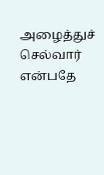அழைத்துச் செல்வார் என்பதே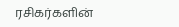ரசிகர்களின்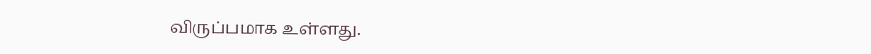விருப்பமாக உள்ளது.